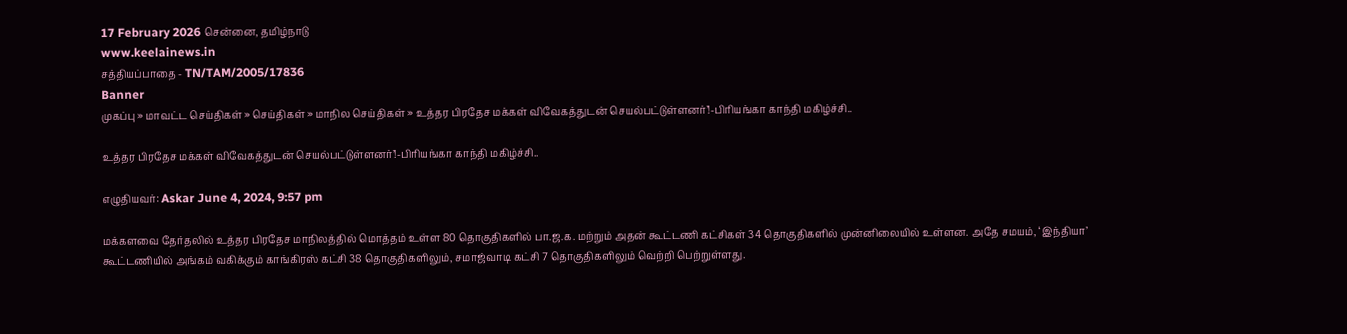17 February 2026 சென்னை, தமிழ்நாடு
www.keelainews.in
சத்தியப்பாதை - TN/TAM/2005/17836
Banner
முகப்பு » மாவட்ட செய்திகள் » செய்திகள் » மாநில செய்திகள் » உத்தர பிரதேச மக்கள் விவேகத்துடன் செயல்பட்டுள்ளனர்’!-பிரியங்கா காந்தி மகிழ்ச்சி..

உத்தர பிரதேச மக்கள் விவேகத்துடன் செயல்பட்டுள்ளனர்’!-பிரியங்கா காந்தி மகிழ்ச்சி..

எழுதியவர்: Askar June 4, 2024, 9:57 pm

மக்களவை தேர்தலில் உத்தர பிரதேச மாநிலத்தில் மொத்தம் உள்ள 80 தொகுதிகளில் பா.ஜ.க. மற்றும் அதன் கூட்டணி கட்சிகள் 34 தொகுதிகளில் முன்னிலையில் உள்ளன. அதே சமயம், ‘இந்தியா’ கூட்டணியில் அங்கம் வகிக்கும் காங்கிரஸ் கட்சி 38 தொகுதிகளிலும், சமாஜ்வாடி கட்சி 7 தொகுதிகளிலும் வெற்றி பெற்றுள்ளது.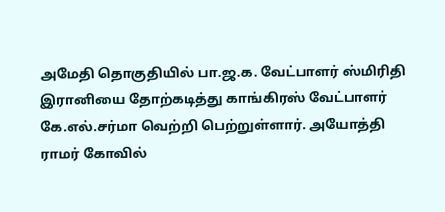அமேதி தொகுதியில் பா.ஜ.க. வேட்பாளர் ஸ்மிரிதி இரானியை தோற்கடித்து காங்கிரஸ் வேட்பாளர் கே.எல்.சர்மா வெற்றி பெற்றுள்ளார். அயோத்தி ராமர் கோவில்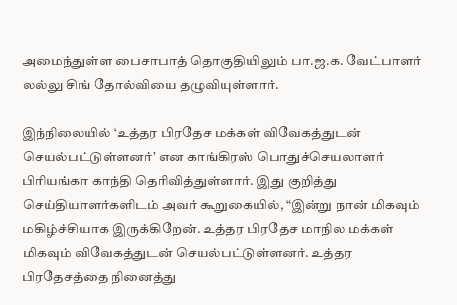அமைந்துள்ள பைசாபாத் தொகுதியிலும் பா.ஜ.க. வேட்பாளர் லல்லு சிங் தோல்வியை தழுவியுள்ளார்.

இந்நிலையில் ‘உத்தர பிரதேச மக்கள் விவேகத்துடன் செயல்பட்டுள்ளனர்’ என காங்கிரஸ் பொதுச்செயலாளர் பிரியங்கா காந்தி தெரிவித்துள்ளார். இது குறித்து செய்தியாளர்களிடம் அவர் கூறுகையில், “இன்று நான் மிகவும் மகிழ்ச்சியாக இருக்கிறேன். உத்தர பிரதேச மாநில மக்கள் மிகவும் விவேகத்துடன் செயல்பட்டுள்ளனர். உத்தர பிரதேசத்தை நினைத்து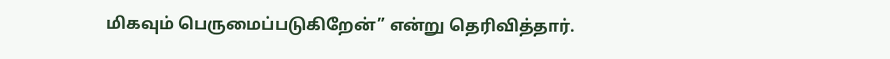மிகவும் பெருமைப்படுகிறேன்” என்று தெரிவித்தார்.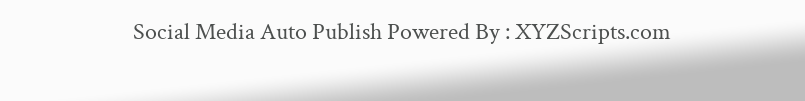Social Media Auto Publish Powered By : XYZScripts.com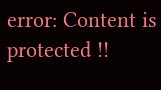error: Content is protected !!